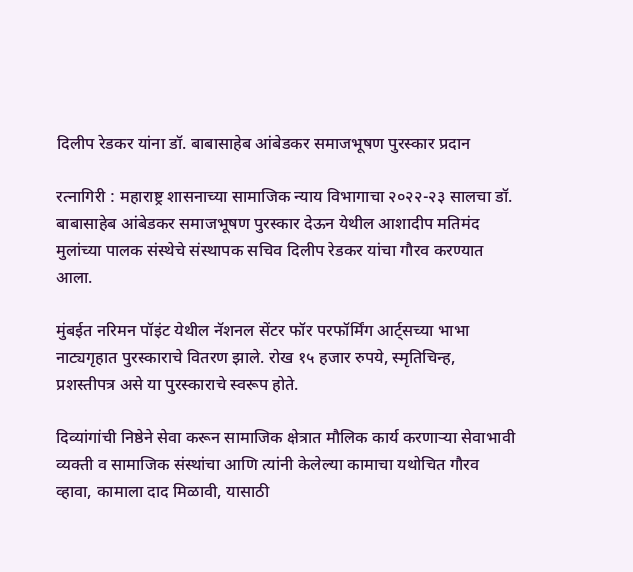दिलीप रेडकर यांना डॉ. बाबासाहेब आंबेडकर समाजभूषण पुरस्कार प्रदान

रत्नागिरी : महाराष्ट्र शासनाच्या सामाजिक न्याय विभागाचा २०२२-२३ सालचा डॉ. बाबासाहेब आंबेडकर समाजभूषण पुरस्कार देऊन येथील आशादीप मतिमंद मुलांच्या पालक संस्थेचे संस्थापक सचिव दिलीप रेडकर यांचा गौरव करण्यात आला.

मुंबईत नरिमन पॉइंट येथील नॅशनल सेंटर फॉर परफॉर्मिंग आर्ट्सच्या भाभा नाट्यगृहात पुरस्काराचे वितरण झाले. रोख १५ हजार रुपये, स्मृतिचिन्ह, प्रशस्तीपत्र असे या पुरस्काराचे स्वरूप होते.

दिव्यांगांची निष्ठेने सेवा करून सामाजिक क्षेत्रात मौलिक कार्य करणाऱ्या सेवाभावी व्यक्ती व सामाजिक संस्थांचा आणि त्यांनी केलेल्या कामाचा यथोचित गौरव व्हावा, कामाला दाद मिळावी, यासाठी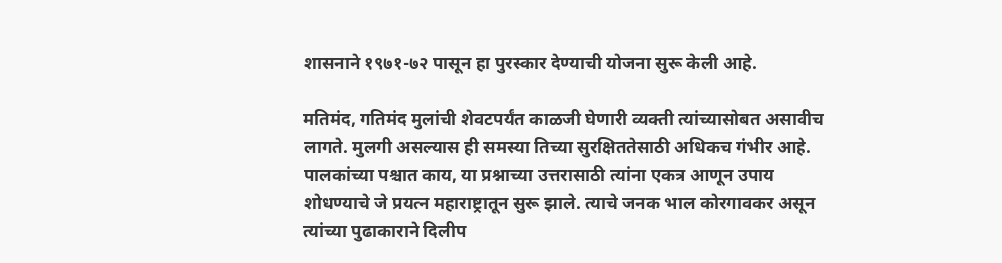शासनाने १९७१-७२ पासून हा पुरस्कार देण्याची योजना सुरू केली आहे.

मतिमंद, गतिमंद मुलांची शेवटपर्यंत काळजी घेणारी व्यक्ती त्यांच्यासोबत असावीच लागते. मुलगी असल्यास ही समस्या तिच्या सुरक्षिततेसाठी अधिकच गंभीर आहे. पालकांच्या पश्चात काय, या प्रश्नाच्या उत्तरासाठी त्यांना एकत्र आणून उपाय शोधण्याचे जे प्रयत्न महाराष्ट्रातून सुरू झाले. त्याचे जनक भाल कोरगावकर असून त्यांच्या पुढाकाराने दिलीप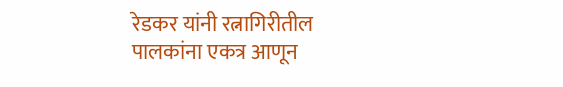रेडकर यांनी रत्नागिरीतील पालकांना एकत्र आणून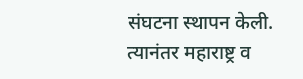संघटना स्थापन केली. त्यानंतर महाराष्ट्र व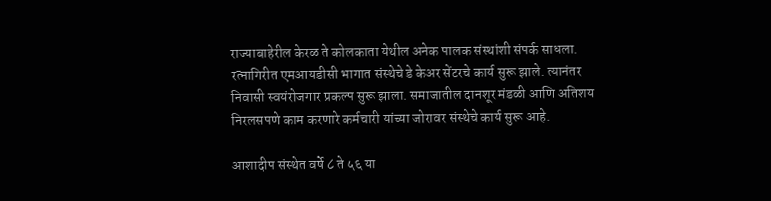राज्याबाहेरील केरळ ते कोलकाता येथील अनेक पालक संस्थांशी संपर्क साधला. रत्नागिरीत एमआयडीसी भागात संस्थेचे डे केअर सेंटरचे कार्य सुरू झाले. त्यानंतर निवासी स्वयंरोजगार प्रकल्प सुरू झाला. समाजातील दानशूर मंडळी आणि अतिशय निरलसपणे काम करणारे कर्मचारी यांच्या जोरावर संस्थेचे कार्य सुरू आहे.

आशादीप संस्थेत वर्षे ८ ते ५६ या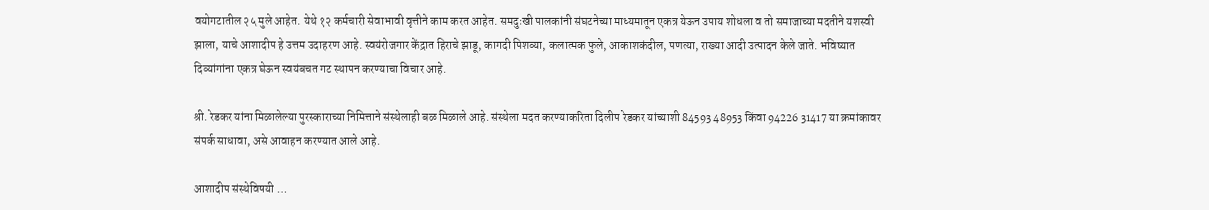वयोगटातील २५ मुले आहेत. येथे १२ कर्मचारी सेवाभावी वृत्तीने काम करत आहेत. समदुःखी पालकांनी संघटनेच्या माध्यमातून एकत्र येऊन उपाय शोधला व तो समाजाच्या मदतीने यशस्वी झाला, याचे आशादीप हे उत्तम उदाहरण आहे. स्वयंरोजगार केंद्रात हिराचे झाडू, कागदी पिशव्या, कलात्मक फुले, आकाशकंदील, पणत्या, राख्या आदी उत्पादन केले जाते. भविष्यात दिव्यांगांना एकत्र घेऊन स्वयंबचत गट स्थापन करण्याचा विचार आहे.

श्री. रेडकर यांना मिळालेल्या पुरस्काराच्या निमित्ताने संस्थेलाही बळ मिळाले आहे. संस्थेला मदत करण्याकरिता दिलीप रेडकर यांच्याशी 84593 48953 किंवा 94226 31417 या क्रमांकावर संपर्क साधावा, असे आवाहन करण्यात आले आहे.

आशादीप संस्थेविषयी …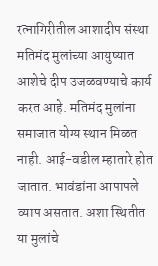रत्नागिरीतील आशादीप संस्था मतिमंद मुलांच्या आयुष्यात आशेचे दीप उजळवण्याचे कार्य करत आहे. मतिमंद मुलांना समाजात योग्य स्थान मिळत नाही. आई-वडील म्हातारे होत जातात. भावंडांना आपापले व्याप असतात. अशा स्थितीत या मुलांचे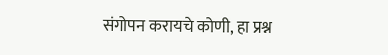संगोपन करायचे कोणी, हा प्रश्न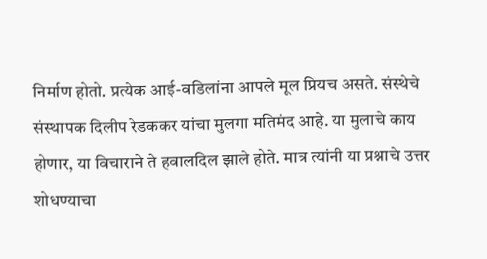निर्माण होतो. प्रत्येक आई-वडिलांना आपले मूल प्रियच असते. संस्थेचे संस्थापक दिलीप रेडककर यांचा मुलगा मतिमंद आहे. या मुलाचे काय होणार, या विचाराने ते हवालदिल झाले होते. मात्र त्यांनी या प्रश्नाचे उत्तर शोधण्याचा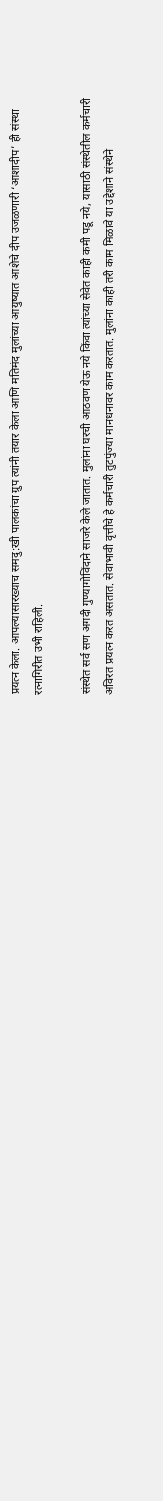प्रयत्न केला. आपल्यासारख्याच समदु:खी पालकांचा ग्रुप त्यांनी तयार केला आणि मतिमंद मुलांच्या आयुष्यात आशेचे दीप उजळणारी ‘आशादीप’ ही संस्था रत्नागिरीत उभी राहिली.

संस्थेत सर्व सण अगदी गुण्यागोविंदाने साजरे केले जातात. मुलांना घरची आठवण येऊ नये किंवा त्यांच्या सेवेत काही कमी पडू नये, यासाठी संस्थेतील कर्मचारी अविरत प्रयत्न करत असतात. सेवाभावी वृत्तीचे हे कर्मचारी तुटपुंज्या मानधनावर काम करतात. मुलांना काही तरी काम मिळावे या उद्देशाने संस्थेने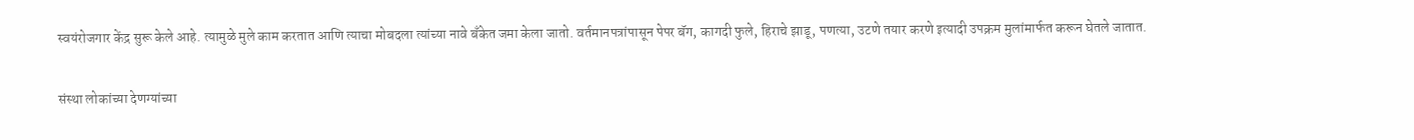स्वयंरोजगार केंद्र सुरू केले आहे. त्यामुळे मुले काम करतात आणि त्याचा मोबदला त्यांच्या नावे बँकेत जमा केला जातो. वर्तमानपत्रांपासून पेपर बॅग, कागदी फुले, हिराचे झाडू, पणत्या, उटणे तयार करणे इत्यादी उपक्रम मुलांमार्फत करून घेतले जातात.

संस्था लोकांच्या देणग्यांच्या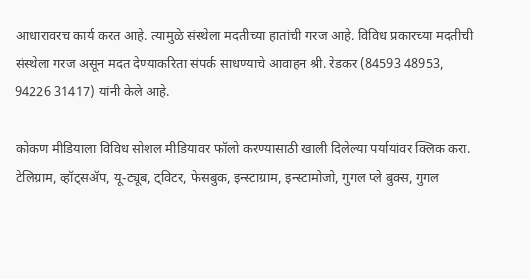आधारावरच कार्य करत आहे. त्यामुळे संस्थेला मदतीच्या हातांची गरज आहे. विविध प्रकारच्या मदतीची संस्थेला गरज असून मदत देण्याकरिता संपर्क साधण्याचे आवाहन श्री. रेडकर (84593 48953, 94226 31417) यांनी केले आहे.

कोकण मीडियाला विविध सोशल मीडियावर फॉलो करण्यासाठी खाली दिलेल्या पर्यायांवर क्लिक करा.
टेलिग्राम, व्हॉट्सॲप, यू-ट्यूब, ट्विटर, फेसबुक, इन्स्टाग्राम, इन्स्टामोजो, गुगल प्ले बुक्स, गुगल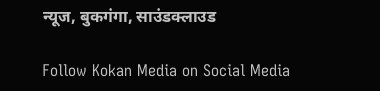न्यूज, बुकगंगा, साउंडक्लाउड

Follow Kokan Media on Social Media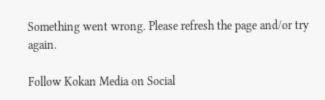Something went wrong. Please refresh the page and/or try again.

Follow Kokan Media on Social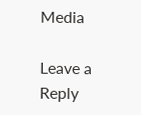Media

Leave a Reply